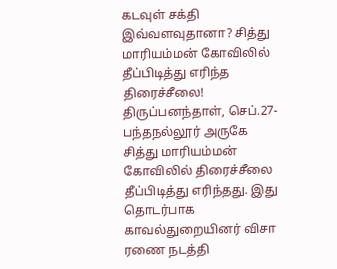கடவுள் சக்தி இவ்வளவுதானா? சித்து மாரியம்மன் கோவிலில் தீப்பிடித்து எரிந்த திரைச்சீலை!
திருப்பனந்தாள், செப்.27- பந்தநல்லூர் அருகே சித்து மாரியம்மன் கோவிலில் திரைச்சீலை தீப்பிடித்து எரிந்தது. இது தொடர்பாக காவல்துறையினர் விசா ரணை நடத்தி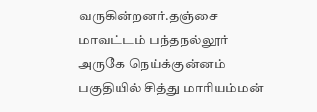வருகின்றனர்.தஞ்சை மாவட்டம் பந்தநல்லூர் அருகே நெய்க்குன்னம் பகுதியில் சித்து மாரியம்மன்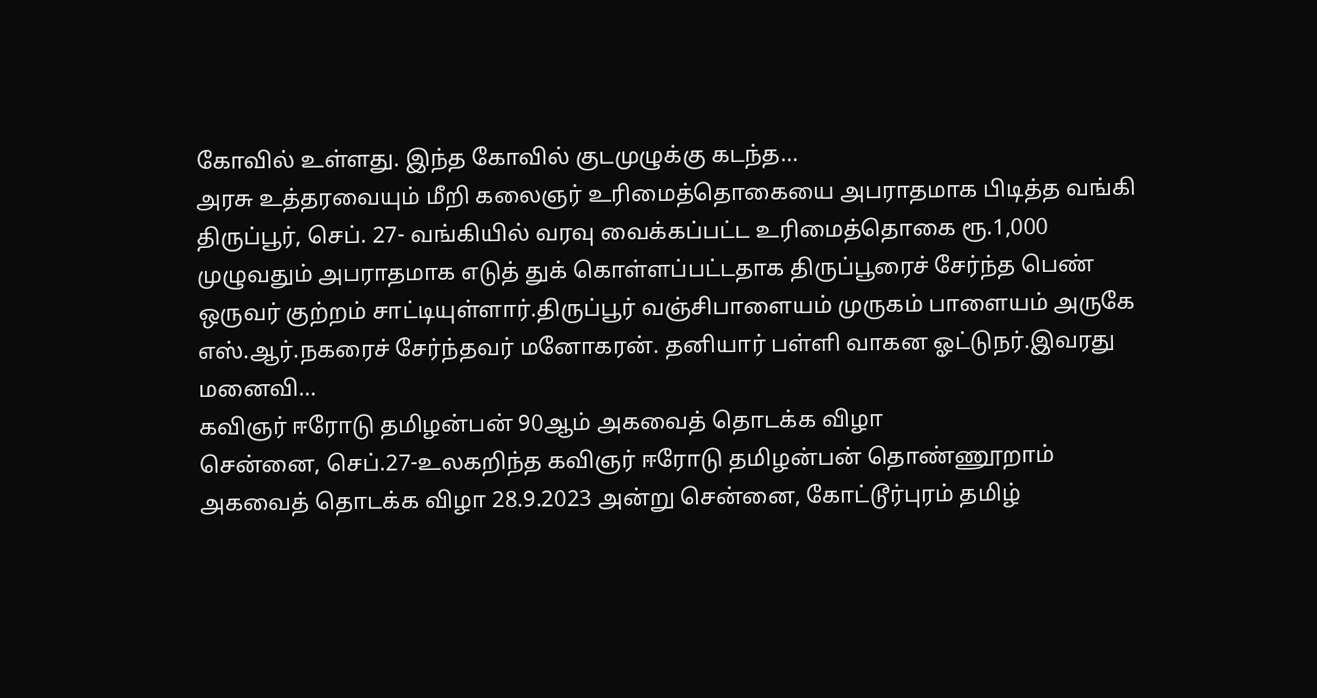கோவில் உள்ளது. இந்த கோவில் குடமுழுக்கு கடந்த…
அரசு உத்தரவையும் மீறி கலைஞர் உரிமைத்தொகையை அபராதமாக பிடித்த வங்கி
திருப்பூர், செப். 27- வங்கியில் வரவு வைக்கப்பட்ட உரிமைத்தொகை ரூ.1,000 முழுவதும் அபராதமாக எடுத் துக் கொள்ளப்பட்டதாக திருப்பூரைச் சேர்ந்த பெண் ஒருவர் குற்றம் சாட்டியுள்ளார்.திருப்பூர் வஞ்சிபாளையம் முருகம் பாளையம் அருகே எஸ்.ஆர்.நகரைச் சேர்ந்தவர் மனோகரன். தனியார் பள்ளி வாகன ஓட்டுநர்.இவரது மனைவி…
கவிஞர் ஈரோடு தமிழன்பன் 90ஆம் அகவைத் தொடக்க விழா
சென்னை, செப்.27-உலகறிந்த கவிஞர் ஈரோடு தமிழன்பன் தொண்ணூறாம் அகவைத் தொடக்க விழா 28.9.2023 அன்று சென்னை, கோட்டூர்புரம் தமிழ்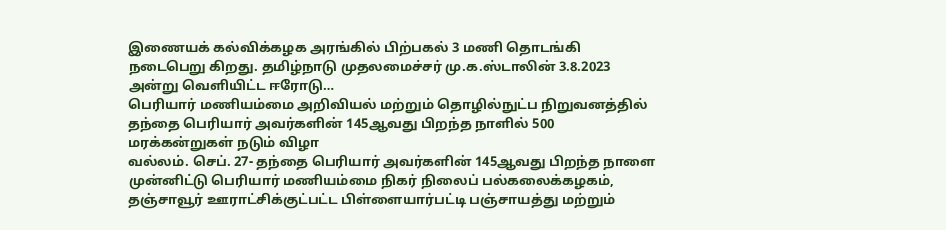இணையக் கல்விக்கழக அரங்கில் பிற்பகல் 3 மணி தொடங்கி நடைபெறு கிறது. தமிழ்நாடு முதலமைச்சர் மு.க.ஸ்டாலின் 3.8.2023 அன்று வெளியிட்ட ஈரோடு…
பெரியார் மணியம்மை அறிவியல் மற்றும் தொழில்நுட்ப நிறுவனத்தில் தந்தை பெரியார் அவர்களின் 145ஆவது பிறந்த நாளில் 500 மரக்கன்றுகள் நடும் விழா
வல்லம். செப். 27- தந்தை பெரியார் அவர்களின் 145ஆவது பிறந்த நாளை முன்னிட்டு பெரியார் மணியம்மை நிகர் நிலைப் பல்கலைக்கழகம், தஞ்சாவூர் ஊராட்சிக்குட்பட்ட பிள்ளையார்பட்டி பஞ்சாயத்து மற்றும்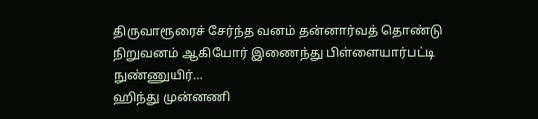திருவாரூரைச் சேர்ந்த வனம் தன்னார்வத் தொண்டு நிறுவனம் ஆகியோர் இணைந்து பிள்ளையார்பட்டி நுண்ணுயிர்…
ஹிந்து முன்னணி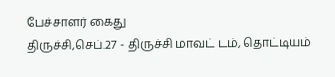பேச்சாளர் கைது
திருச்சி,செப்.27 - திருச்சி மாவட் டம், தொட்டியம்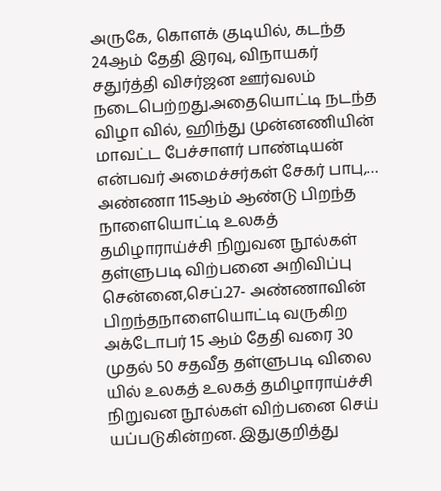அருகே, கொளக் குடியில், கடந்த 24ஆம் தேதி இரவு, விநாயகர் சதுர்த்தி விசர்ஜன ஊர்வலம் நடைபெற்றது.அதையொட்டி நடந்த விழா வில், ஹிந்து முன்னணியின் மாவட்ட பேச்சாளர் பாண்டியன் என்பவர் அமைச்சர்கள் சேகர் பாபு,…
அண்ணா 115ஆம் ஆண்டு பிறந்த நாளையொட்டி உலகத் தமிழாராய்ச்சி நிறுவன நூல்கள் தள்ளுபடி விற்பனை அறிவிப்பு
சென்னை,செப்.27- அண்ணாவின் பிறந்தநாளையொட்டி வருகிற அக்டோபர் 15 ஆம் தேதி வரை 30 முதல் 50 சதவீத தள்ளுபடி விலை யில் உலகத் உலகத் தமிழாராய்ச்சி நிறுவன நூல்கள் விற்பனை செய் யப்படுகின்றன. இதுகுறித்து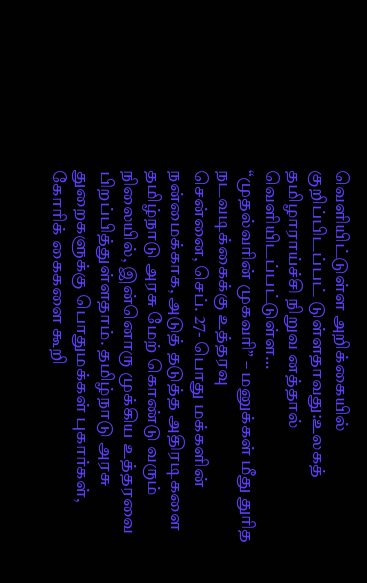வெளியிட்டுள்ள அறிக்கையில் குறிப்பிடப்பட் டுள்ளதாவது:உலகத் தமிழாராய்ச்சி நிறுவ னத்தால் வெளியிடப்பட்டுள்ள…
“முதல்வரின் முகவரி” – மனுக்கள் மீது துரித நடவடிக்கைக்கு உத்தரவு
சென்னை, செப். 27- பொது மக்களின் நன்மைக்காக, அடுத் தடுத்த அதிரடிகளை தமிழ்நாடு அரசு மேற் கொண்டு வரும் நிலையில், இன்னொரு முக்கிய உத்தரவை பிறப்பித்துள்ளதாம். தமிழ்நாடு அரசு துறைகளுக்கு பொதுமக்கள் புகார்கள், கோரிக் கைகளை கூறி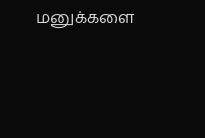மனுக்களை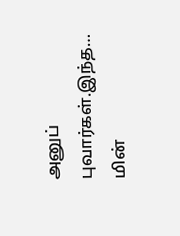அனுப் புவார்கள்.இந்த…
மின்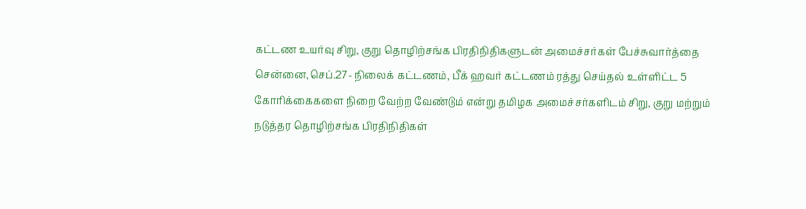கட்டண உயர்வு சிறு, குறு தொழிற்சங்க பிரதிநிதிகளுடன் அமைச்சர்கள் பேச்சுவார்த்தை
சென்னை,செப்.27- நிலைக் கட்டணம், பீக் ஹவர் கட்டணம் ரத்து செய்தல் உள்ளிட்ட 5 கோரிக்கைகளை நிறை வேற்ற வேண்டும் என்று தமிழக அமைச்சர்களிடம் சிறு, குறு மற்றும் நடுத்தர தொழிற்சங்க பிரதிநிதிகள்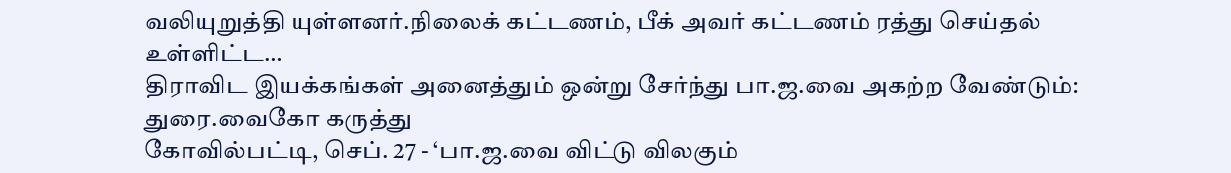வலியுறுத்தி யுள்ளனர்.நிலைக் கட்டணம், பீக் அவர் கட்டணம் ரத்து செய்தல் உள்ளிட்ட…
திராவிட இயக்கங்கள் அனைத்தும் ஒன்று சேர்ந்து பா.ஜ.வை அகற்ற வேண்டும்: துரை.வைகோ கருத்து
கோவில்பட்டி, செப். 27 - ‘பா.ஜ.வை விட்டு விலகும்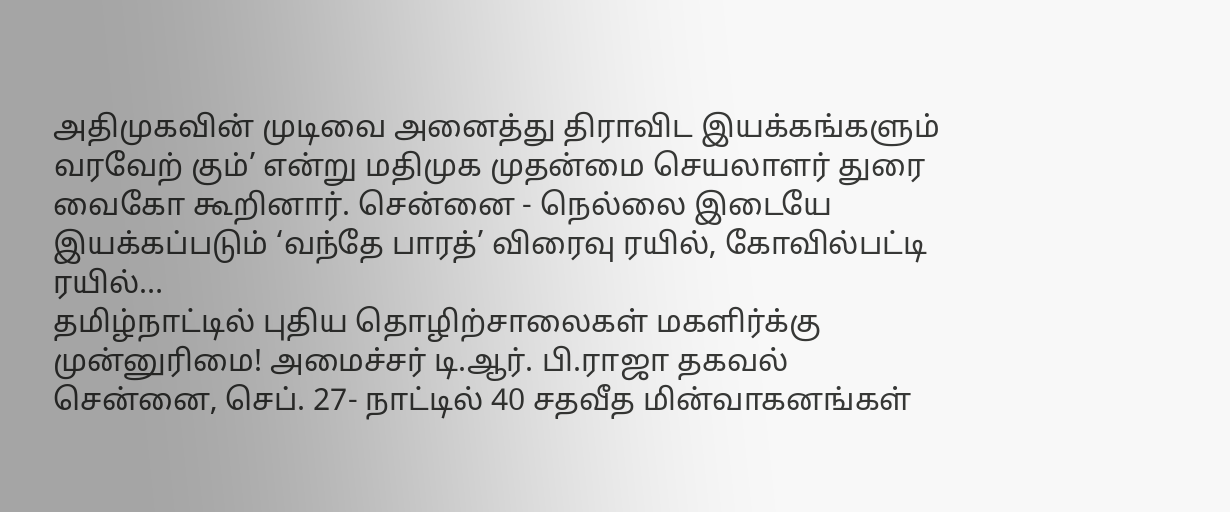அதிமுகவின் முடிவை அனைத்து திராவிட இயக்கங்களும் வரவேற் கும்’ என்று மதிமுக முதன்மை செயலாளர் துரை வைகோ கூறினார். சென்னை - நெல்லை இடையே இயக்கப்படும் ‘வந்தே பாரத்’ விரைவு ரயில், கோவில்பட்டி ரயில்…
தமிழ்நாட்டில் புதிய தொழிற்சாலைகள் மகளிர்க்கு முன்னுரிமை! அமைச்சர் டி.ஆர். பி.ராஜா தகவல்
சென்னை, செப். 27- நாட்டில் 40 சதவீத மின்வாகனங்கள்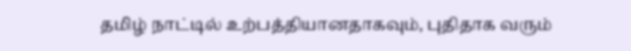தமிழ் நாட்டில் உற்பத்தியானதாகவும், புதிதாக வரும்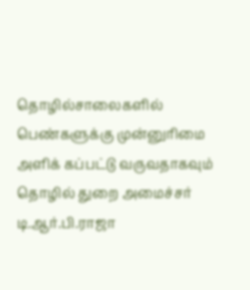தொழில்சாலைகளில் பெண்களுக்கு முன்னுரிமை அளிக் கப்பட்டு வருவதாகவும் தொழில் துறை அமைச்சர் டி.ஆர்.பி.ராஜா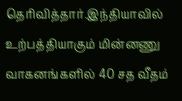தெரிவித்தார்.இந்தியாவில் உற்பத்தியாகும் மின்னணு வாகனங்களில் 40 சத வீதம்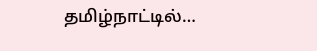தமிழ்நாட்டில்…